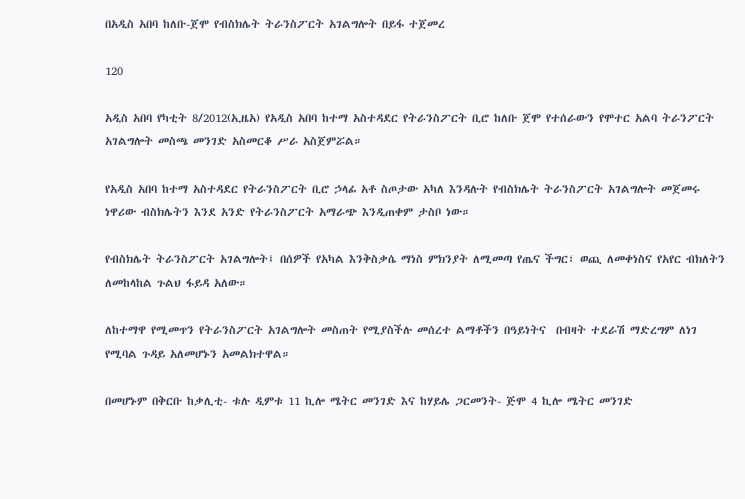በአዲስ አበባ ከለቡ-ጀሞ የብስክሌት ትራንስፖርት አገልግሎት በይፋ ተጀመረ

120

አዲስ አበባ የካቲት 8/2012(ኢዜአ) የአዲስ አበባ ከተማ አስተዳደር የትራንስፖርት ቢሮ ከለቡ ጀሞ የተሰራውን የሞተር አልባ ትራንፖርት አገልግሎት መስጫ መንገድ አስመርቆ ሥራ አስጀምሯል።

የአዲስ አበባ ከተማ አስተዳደር የትራንስፖርት ቢሮ ኃላፊ አቶ ስጦታው አካለ እንዳሉት የብስክሌት ትራንስፖርት አገልግሎት መጀመሩ ነዋሪው ብስክሌትን እንደ አንድ የትራንስፖርት አማራጭ እንዲጠቀም ታስቦ ነው።

የብስክሌት ትራንስፖርት አገልግሎት፤ በሰዎች የአካል እንቅስቃሴ ማነስ ምክንያት ለሚመጣ የጤና ችግር፣ ወጪ ለመቀነስና የአየር ብክለትን ለመከላከል ጉልህ ፋይዳ አለው።

ለከተማዋ የሚመጥን የትራንስፖርት አገልግሎት መስጠት የሚያስችሉ መሰረተ ልማቶችን በዓይነትና  በብዛት ተደራሽ ማድረግም ለነገ የሚባል ጉዳይ አለመሆኑን አመልክተዋል።

በመሆኑም በቅርቡ ከቃሊቲ- ቱሉ ዲምቱ 11 ኪሎ ሜትር መንገድ እና ከሃይሌ ጋርመንት- ጅሞ 4 ኪሎ ሜትር መንገድ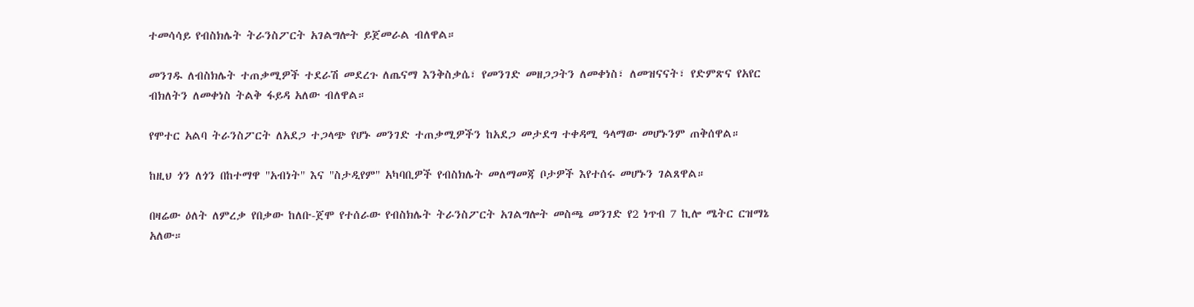ተመሳሳይ የብስክሌት ትራንስፖርት አገልግሎት ይጀመራል ብለዋል።

መንገዱ ለብስክሌት ተጠቃሚዎች ተደራሽ መደረጉ ለጤናማ እንቅስቃሴ፣ የመንገድ መዘጋጋትን ለመቀነስ፣ ለመዝናናት፣ የድምጽና የአየር ብክለትን ለመቀነስ ትልቅ ፋይዳ አለው ብለዋል።

የሞተር አልባ ትራንስፖርት ለአደጋ ተጋላጭ የሆኑ መንገድ ተጠቃሚዎችን ከአደጋ መታደግ ተቀዳሚ ዓላማው መሆኑንም ጠቅሰዋል።

ከዚህ ጎን ለጎን በከተማዋ "አብነት" እና "ስታዲየም" አካባቢዎች የብስክሌት መለማመጃ ቦታዎች እየተሰሩ መሆኑን ገልጸዋል።

በዛሬው ዕለት ለምረቃ የበቃው ከለቡ-ጀሞ የተሰራው የብስክሌት ትራንስፖርት አገልግሎት መስጫ መንገድ የ2 ነጥብ 7 ኪሎ ሜትር ርዝማኔ አለው።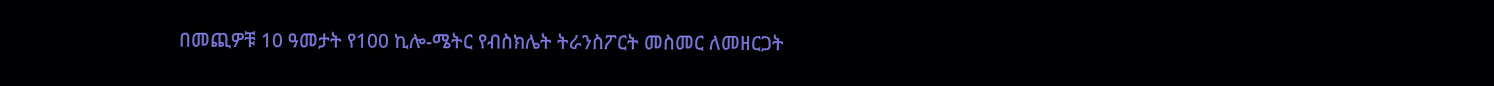በመጪዎቹ 10 ዓመታት የ100 ኪሎ-ሜትር የብስክሌት ትራንስፖርት መስመር ለመዘርጋት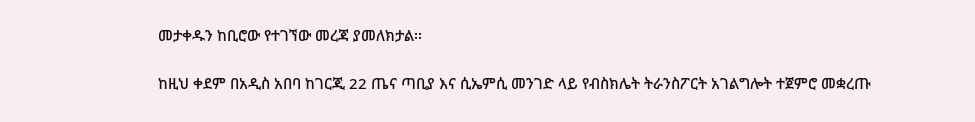መታቀዱን ከቢሮው የተገኘው መረጃ ያመለክታል፡፡

ከዚህ ቀደም በአዲስ አበባ ከገርጂ 22 ጤና ጣቢያ እና ሲኤምሲ መንገድ ላይ የብስክሌት ትራንስፖርት አገልግሎት ተጀምሮ መቋረጡ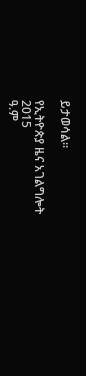ይታወሳል።

የኢትዮጵያ ዜና አገልግሎት
2015
ዓ.ም